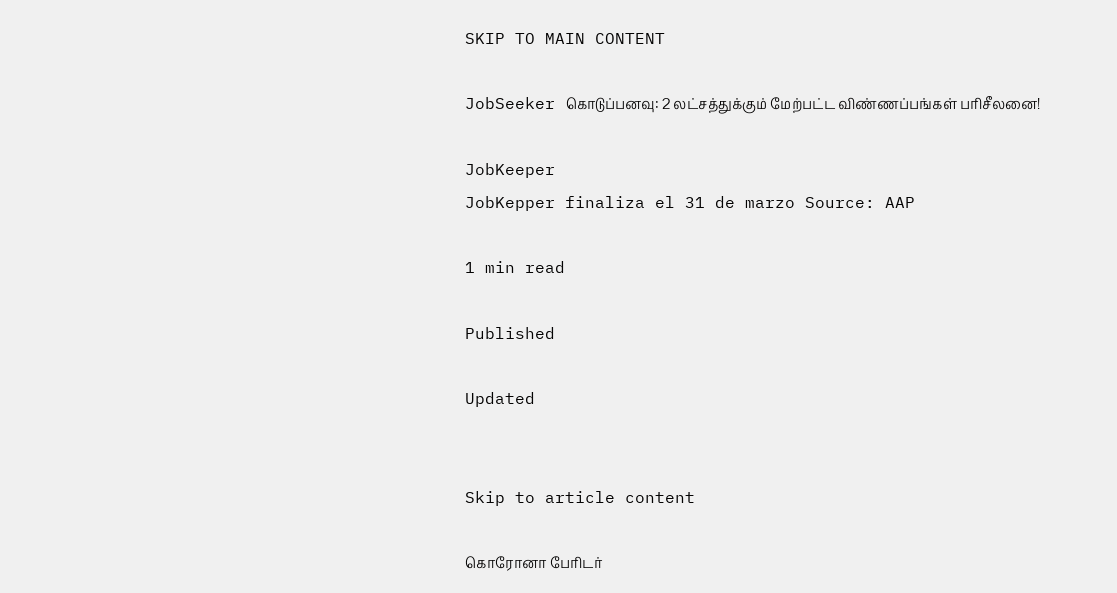SKIP TO MAIN CONTENT

JobSeeker கொடுப்பனவு: 2 லட்சத்துக்கும் மேற்பட்ட விண்ணப்பங்கள் பரிசீலனை!

JobKeeper
JobKepper finaliza el 31 de marzo Source: AAP

1 min read

Published

Updated


Skip to article content

கொரோனா பேரிடர்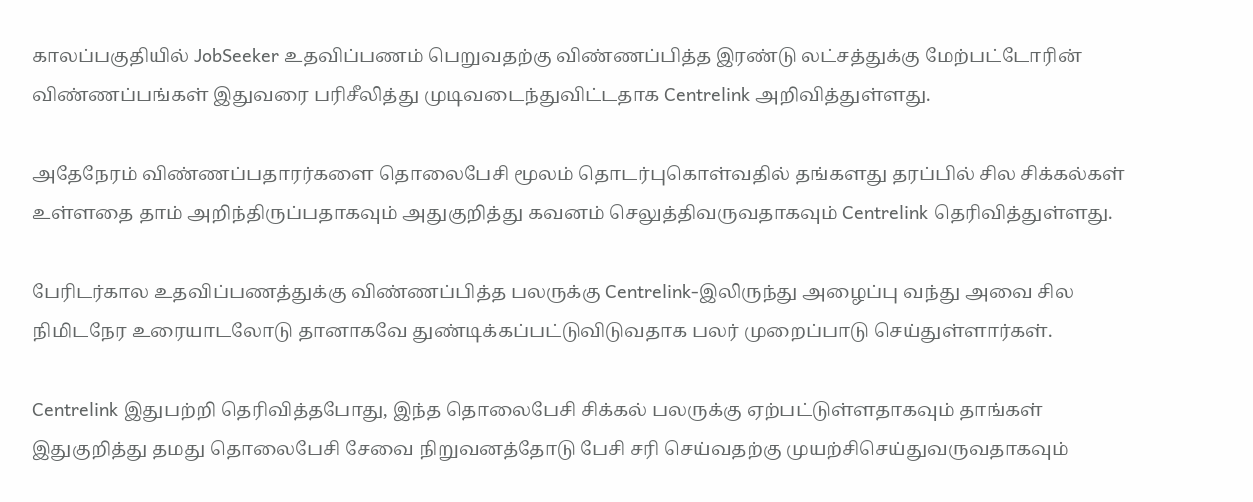காலப்பகுதியில் JobSeeker உதவிப்பணம் பெறுவதற்கு விண்ணப்பித்த இரண்டு லட்சத்துக்கு மேற்பட்டோரின் விண்ணப்பங்கள் இதுவரை பரிசீலித்து முடிவடைந்துவிட்டதாக Centrelink அறிவித்துள்ளது.

அதேநேரம் விண்ணப்பதாரர்களை தொலைபேசி மூலம் தொடர்புகொள்வதில் தங்களது தரப்பில் சில சிக்கல்கள் உள்ளதை தாம் அறிந்திருப்பதாகவும் அதுகுறித்து கவனம் செலுத்திவருவதாகவும் Centrelink தெரிவித்துள்ளது.

பேரிடர்கால உதவிப்பணத்துக்கு விண்ணப்பித்த பலருக்கு Centrelink-இலிருந்து அழைப்பு வந்து அவை சில நிமிடநேர உரையாடலோடு தானாகவே துண்டிக்கப்பட்டுவிடுவதாக பலர் முறைப்பாடு செய்துள்ளார்கள்.

Centrelink இதுபற்றி தெரிவித்தபோது, இந்த தொலைபேசி சிக்கல் பலருக்கு ஏற்பட்டுள்ளதாகவும் தாங்கள் இதுகுறித்து தமது தொலைபேசி சேவை நிறுவனத்தோடு பேசி சரி செய்வதற்கு முயற்சிசெய்துவருவதாகவும்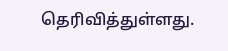தெரிவித்துள்ளது.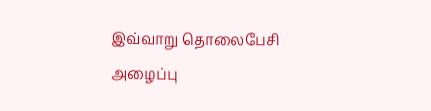இவ்வாறு தொலைபேசி அழைப்பு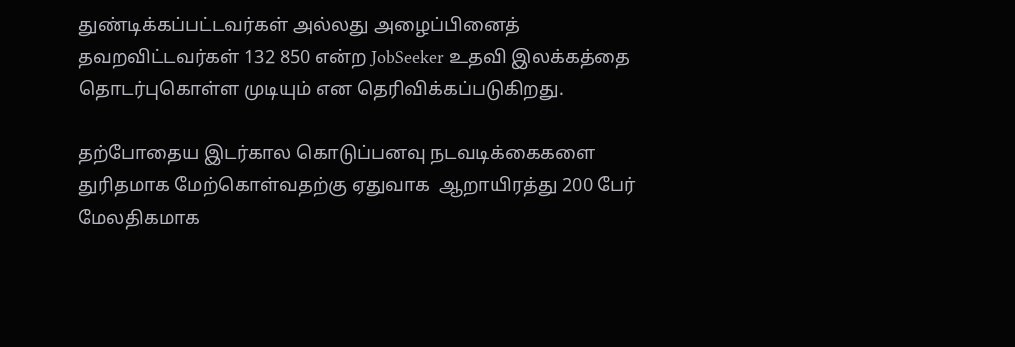துண்டிக்கப்பட்டவர்கள் அல்லது அழைப்பினைத் தவறவிட்டவர்கள் 132 850 என்ற JobSeeker உதவி இலக்கத்தை தொடர்புகொள்ள முடியும் என தெரிவிக்கப்படுகிறது.

தற்போதைய இடர்கால கொடுப்பனவு நடவடிக்கைகளை துரிதமாக மேற்கொள்வதற்கு ஏதுவாக  ஆறாயிரத்து 200 பேர் மேலதிகமாக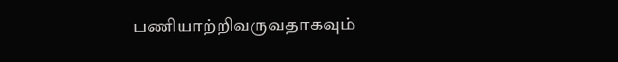பணியாற்றிவருவதாகவும்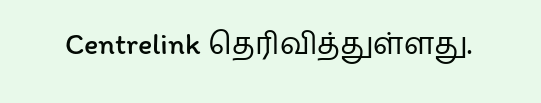Centrelink தெரிவித்துள்ளது.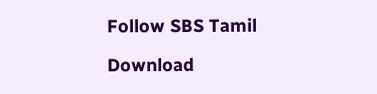Follow SBS Tamil

Download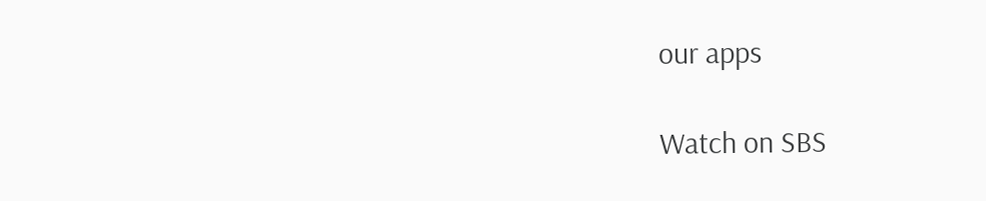our apps

Watch on SBS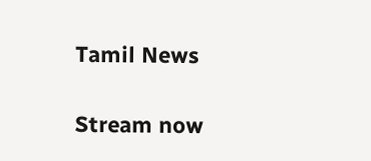Tamil News

Stream now